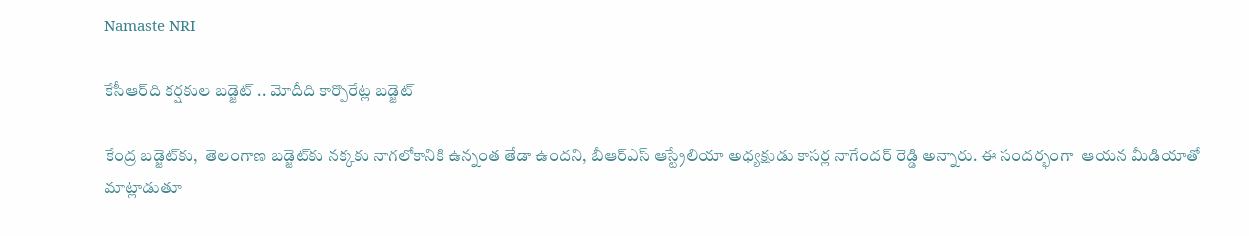Namaste NRI

కేసీఆర్‌ది క‌ర్ష‌కుల బ‌డ్జెట్ .. మోదీది కార్పొరేట్ల బ‌డ్జెట్

కేంద్ర బడ్జెట్‌కు,  తెలంగాణ బడ్జెట్‌కు నక్కకు నాగలోకానికి ఉన్నంత తేడా ఉందని, బీఆర్ఎస్ ఆస్ట్రేలియా అధ్యక్షుడు కాసర్ల నాగేందర్ రెడ్డి అన్నారు. ఈ సందర్భంగా  ఆయన మీడియాతో మాట్లాడుతూ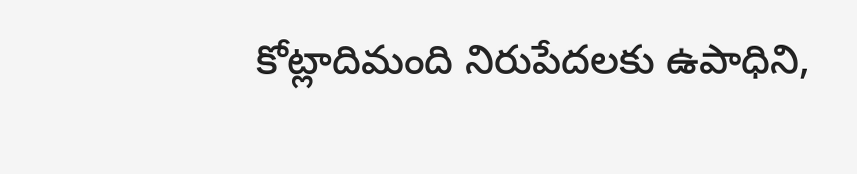కోట్లాదిమంది నిరుపేదలకు ఉపాధిని,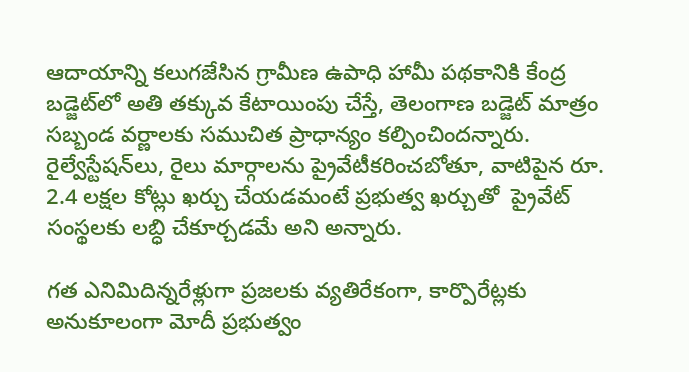ఆదాయాన్ని కలుగజేసిన గ్రామీణ ఉపాధి హామీ ప‌థకానికి కేంద్ర బడ్జెట్‌లో అతి తక్కువ కేటాయింపు చేస్తే, తెలంగాణ బడ్జెట్ మాత్రం సబ్బండ వర్ణాలకు సముచిత ప్రాధాన్యం కల్పించింద‌న్నారు. రైల్వేస్టేషన్‌లు, రైలు మార్గాలను ప్రైవేటీకరించబోతూ, వాటిపైన రూ. 2.4 లక్షల కోట్లు ఖర్చు చేయడ‌మంటే ప్రభుత్వ ఖర్చుతో  ప్రైవేట్‌ సంస్థలకు లబ్ధి చేకూర్చడమే అని అన్నారు.

గత ఎనిమిదిన్నరేళ్లుగా ప్ర‌జ‌ల‌కు వ్యతిరేకంగా, కార్పొరేట్లకు అనుకూలంగా మోదీ ప్రభుత్వం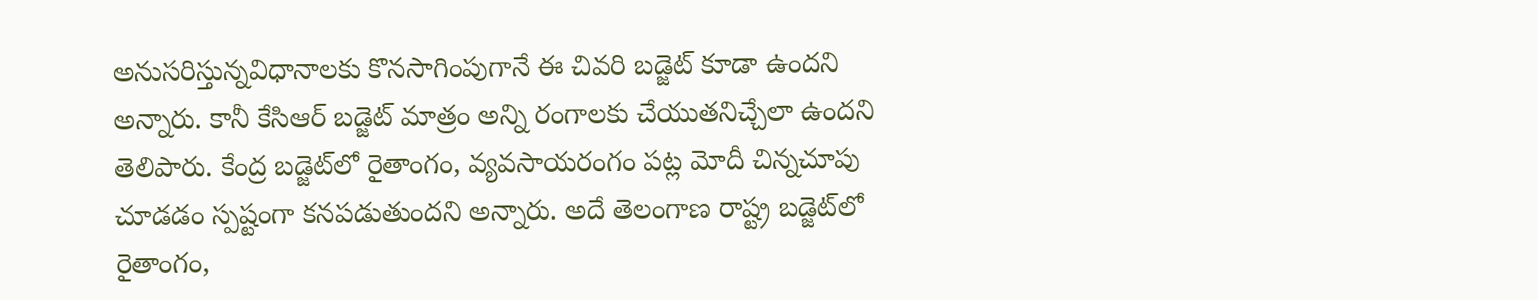అనుసరిస్తున్నవిధానాలకు కొనసాగింపుగానే ఈ చివరి బడ్జెట్‌ కూడా ఉందని అన్నారు. కానీ కేసిఆర్ బడ్జెట్ మాత్రం అన్ని రంగాలకు చేయుత‌నిచ్చేలా ఉందని తెలిపారు. కేంద్ర బడ్జెట్‌లో రైతాంగం, వ్యవసాయరంగం పట్ల మోదీ చిన్న‌చూపు చూడ‌డం స్పష్టంగా క‌న‌ప‌డుతుంద‌ని అన్నారు. అదే తెలంగాణ రాష్ట్ర బడ్జెట్‌లో రైతాంగం,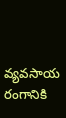వ్యవసాయ రంగానికి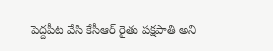పెద్ద‌పీట వేసి కేసీఆర్ రైతు పక్షపాతి అని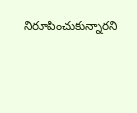నిరూపించుకున్నార‌ని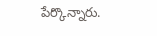పేర్కొన్నారు.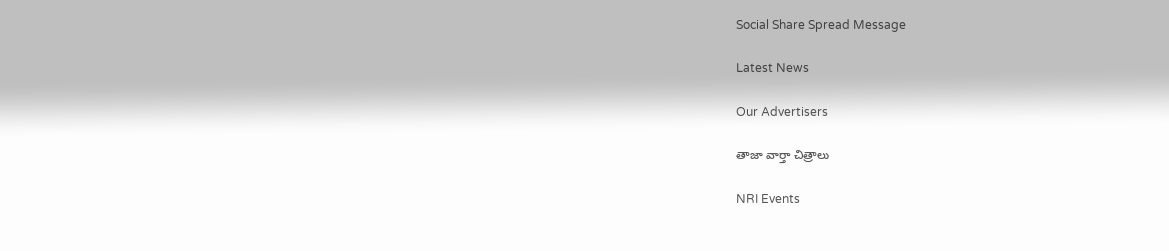Social Share Spread Message

Latest News

Our Advertisers

తాజా వార్తా చిత్రాలు

NRI Events